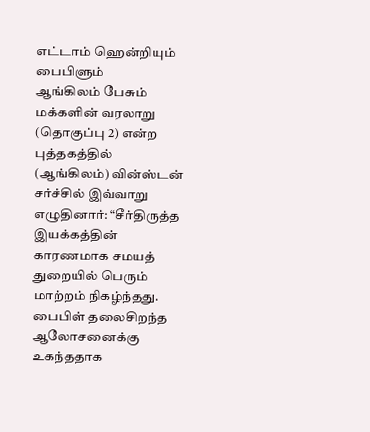எட்டாம் ஹென்றியும் பைபிளும்
ஆங்கிலம் பேசும் மக்களின் வரலாறு (தொகுப்பு 2) என்ற புத்தகத்தில் (ஆங்கிலம்) வின்ஸ்டன் சர்ச்சில் இவ்வாறு எழுதினார்: “சீர்திருத்த இயக்கத்தின் காரணமாக சமயத் துறையில் பெரும் மாற்றம் நிகழ்ந்தது. பைபிள் தலைசிறந்த ஆலோசனைக்கு உகந்ததாக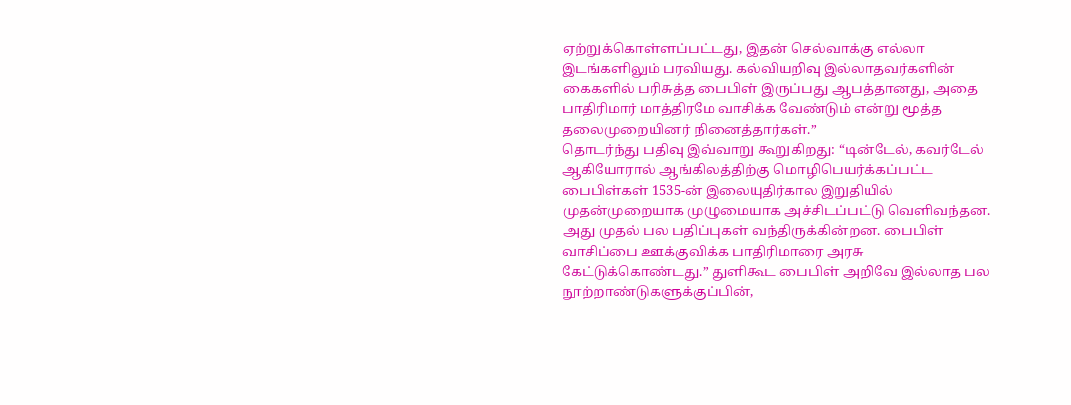ஏற்றுக்கொள்ளப்பட்டது, இதன் செல்வாக்கு எல்லா இடங்களிலும் பரவியது. கல்வியறிவு இல்லாதவர்களின் கைகளில் பரிசுத்த பைபிள் இருப்பது ஆபத்தானது, அதை பாதிரிமார் மாத்திரமே வாசிக்க வேண்டும் என்று மூத்த தலைமுறையினர் நினைத்தார்கள்.”
தொடர்ந்து பதிவு இவ்வாறு கூறுகிறது: “டின்டேல், கவர்டேல் ஆகியோரால் ஆங்கிலத்திற்கு மொழிபெயர்க்கப்பட்ட பைபிள்கள் 1535-ன் இலையுதிர்கால இறுதியில் முதன்முறையாக முழுமையாக அச்சிடப்பட்டு வெளிவந்தன. அது முதல் பல பதிப்புகள் வந்திருக்கின்றன. பைபிள் வாசிப்பை ஊக்குவிக்க பாதிரிமாரை அரசு கேட்டுக்கொண்டது.” துளிகூட பைபிள் அறிவே இல்லாத பல நூற்றாண்டுகளுக்குப்பின்,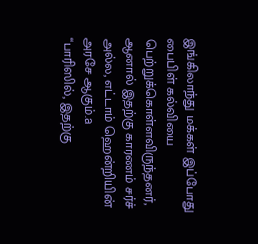இங்கிலாந்து மக்கள் இப்போது பைபிள் கல்வியை பெற்றுக்கொள்ளவிருந்தனர், ஆனால் இதற்கு காரணம் சர்ச் அல்ல, எட்டாம் ஹென்றியின் அரசே ஆகும்.a
“பாரிஸில், இதற்கு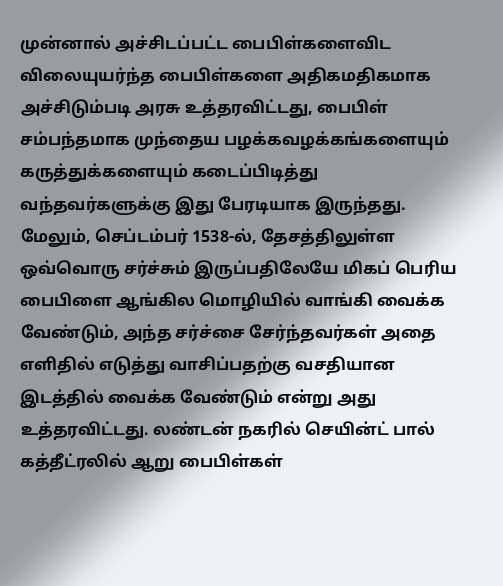முன்னால் அச்சிடப்பட்ட பைபிள்களைவிட விலையுயர்ந்த பைபிள்களை அதிகமதிகமாக அச்சிடும்படி அரசு உத்தரவிட்டது, பைபிள் சம்பந்தமாக முந்தைய பழக்கவழக்கங்களையும் கருத்துக்களையும் கடைப்பிடித்து வந்தவர்களுக்கு இது பேரடியாக இருந்தது. மேலும், செப்டம்பர் 1538-ல், தேசத்திலுள்ள ஒவ்வொரு சர்ச்சும் இருப்பதிலேயே மிகப் பெரிய பைபிளை ஆங்கில மொழியில் வாங்கி வைக்க வேண்டும், அந்த சர்ச்சை சேர்ந்தவர்கள் அதை எளிதில் எடுத்து வாசிப்பதற்கு வசதியான இடத்தில் வைக்க வேண்டும் என்று அது உத்தரவிட்டது. லண்டன் நகரில் செயின்ட் பால் கத்தீட்ரலில் ஆறு பைபிள்கள்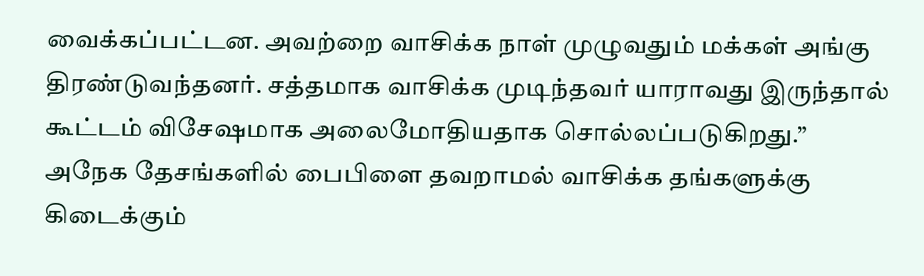வைக்கப்பட்டன. அவற்றை வாசிக்க நாள் முழுவதும் மக்கள் அங்கு திரண்டுவந்தனர். சத்தமாக வாசிக்க முடிந்தவர் யாராவது இருந்தால் கூட்டம் விசேஷமாக அலைமோதியதாக சொல்லப்படுகிறது.”
அநேக தேசங்களில் பைபிளை தவறாமல் வாசிக்க தங்களுக்கு கிடைக்கும்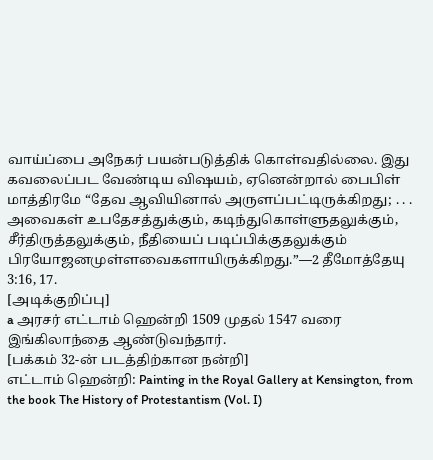வாய்ப்பை அநேகர் பயன்படுத்திக் கொள்வதில்லை. இது கவலைப்பட வேண்டிய விஷயம், ஏனென்றால் பைபிள் மாத்திரமே “தேவ ஆவியினால் அருளப்பட்டிருக்கிறது; . . . அவைகள் உபதேசத்துக்கும், கடிந்துகொள்ளுதலுக்கும், சீர்திருத்தலுக்கும், நீதியைப் படிப்பிக்குதலுக்கும் பிரயோஜனமுள்ளவைகளாயிருக்கிறது.”—2 தீமோத்தேயு 3:16, 17.
[அடிக்குறிப்பு]
a அரசர் எட்டாம் ஹென்றி 1509 முதல் 1547 வரை இங்கிலாந்தை ஆண்டுவந்தார்.
[பக்கம் 32-ன் படத்திற்கான நன்றி]
எட்டாம் ஹென்றி: Painting in the Royal Gallery at Kensington, from the book The History of Protestantism (Vol. I)